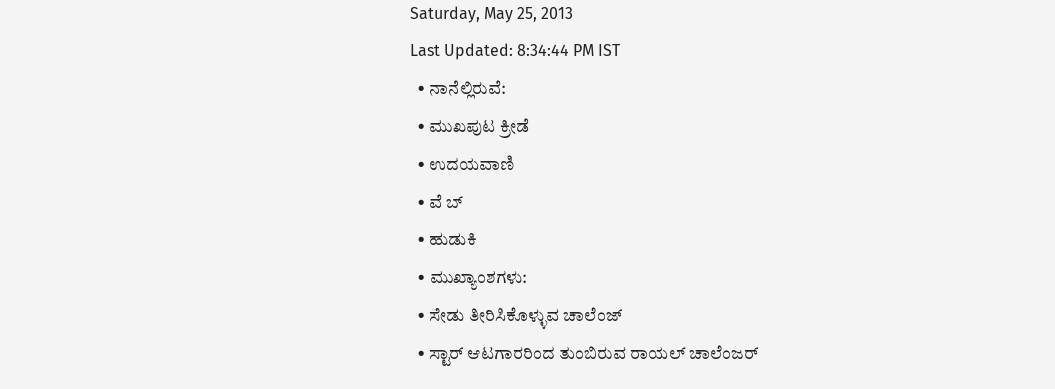Saturday, May 25, 2013
Last Updated: 8:34:44 PM IST
  • ನಾನೆಲ್ಲಿರುವೆ:
  • ಮುಖಪುಟ ಕ್ರೀಡೆ
  • ಉದಯವಾಣಿ
  • ವೆ ಬ್
  • ಹುಡುಕಿ
  • ಮುಖ್ಯಾಂಶಗಳು:
  • ಸೇಡು ತೀರಿಸಿಕೊಳ್ಳುವ ಚಾಲೆಂಜ್‌
  • ಸ್ಟಾರ್‌ ಆಟಗಾರರಿಂದ ತುಂಬಿರುವ ರಾಯಲ್‌ ಚಾಲೆಂಜರ್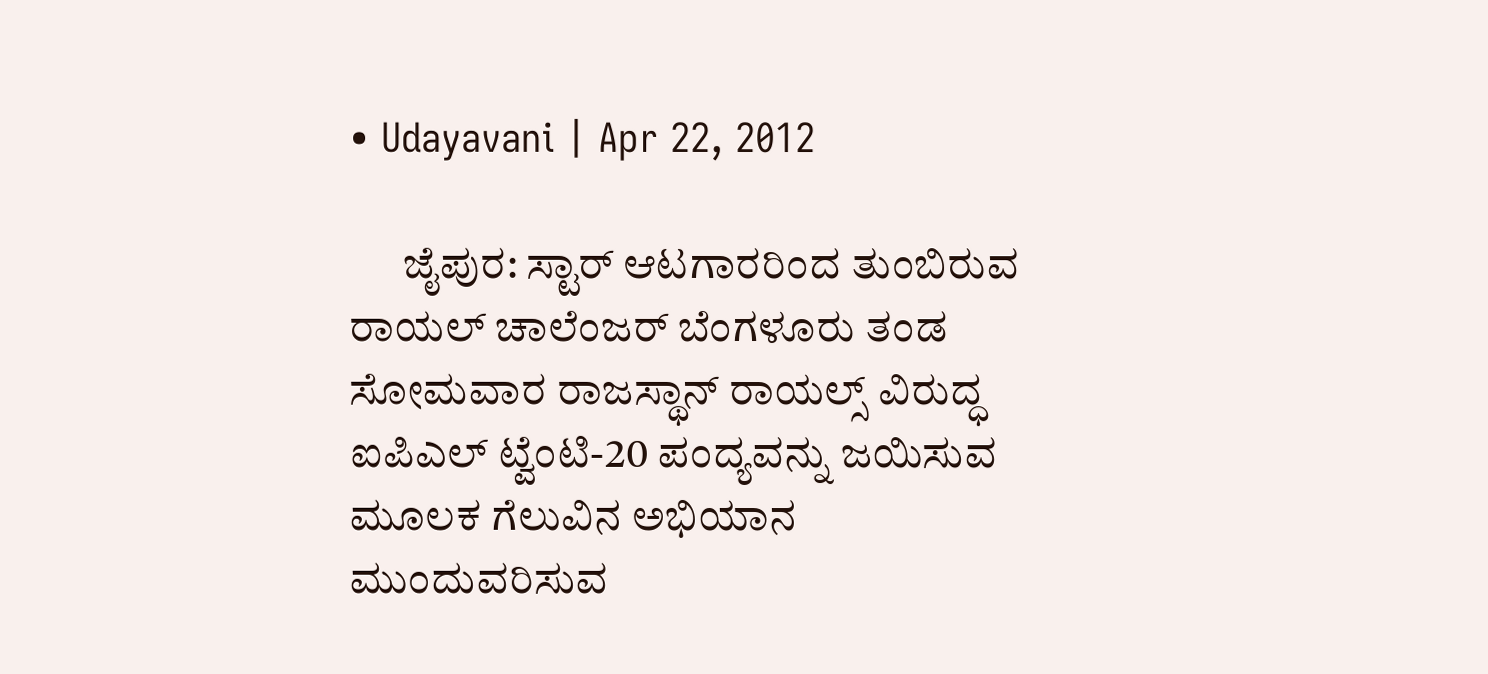• Udayavani | Apr 22, 2012

      ಜೈಪುರ: ಸ್ಟಾರ್‌ ಆಟಗಾರರಿಂದ ತುಂಬಿರುವ ರಾಯಲ್‌ ಚಾಲೆಂಜರ್ ಬೆಂಗಳೂರು ತಂಡ ಸೋಮವಾರ ರಾಜಸ್ಥಾನ್‌ ರಾಯಲ್ಸ್‌ ವಿರುದ್ಧ ಐಪಿಎಲ್‌ ಟ್ವೆಂಟಿ-20 ಪಂದ್ಯವನ್ನು ಜಯಿಸುವ ಮೂಲಕ ಗೆಲುವಿನ ಅಭಿಯಾನ ಮುಂದುವರಿಸುವ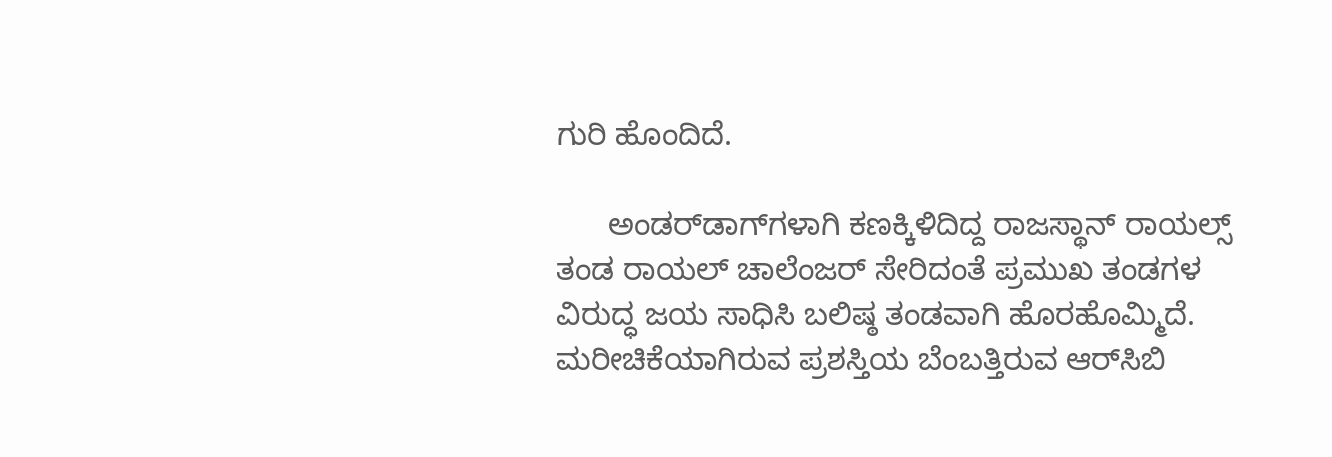ಗುರಿ ಹೊಂದಿದೆ.

      ಅಂಡರ್‌ಡಾಗ್‌ಗಳಾಗಿ ಕಣಕ್ಕಿಳಿದಿದ್ದ ರಾಜಸ್ಥಾನ್‌ ರಾಯಲ್ಸ್‌ ತಂಡ ರಾಯಲ್‌ ಚಾಲೆಂಜರ್ ಸೇರಿದಂತೆ ಪ್ರಮುಖ ತಂಡಗಳ ವಿರುದ್ಧ ಜಯ ಸಾಧಿಸಿ ಬಲಿಷ್ಠ ತಂಡವಾಗಿ ಹೊರಹೊಮ್ಮಿದೆ. ಮರೀಚಿಕೆಯಾಗಿರುವ ಪ್ರಶಸ್ತಿಯ ಬೆಂಬತ್ತಿರುವ ಆರ್‌ಸಿಬಿ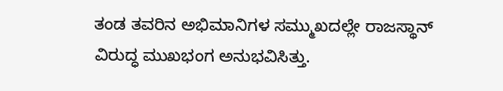ತಂಡ ತವರಿನ ಅಭಿಮಾನಿಗಳ ಸಮ್ಮುಖದಲ್ಲೇ ರಾಜಸ್ಥಾನ್‌ ವಿರುದ್ಧ ಮುಖಭಂಗ ಅನುಭವಿಸಿತ್ತು.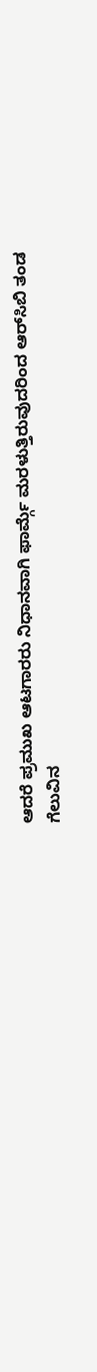ಆದರೆ ಪ್ರಮುಖ ಆಟಗಾರರು ನಿಧಾನವಾಗಿ ಫಾರ್ಮ್ಗೆ ಮರಳುತ್ತಿರುವುದರಿಂದ ಆರ್‌ಸಿಬಿ ತಂಡ ಗೆಲುವಿನ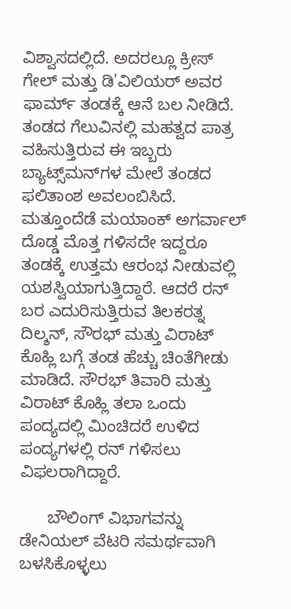ವಿಶ್ವಾಸದಲ್ಲಿದೆ. ಅದರಲ್ಲೂ ಕ್ರೀಸ್‌ ಗೇಲ್‌ ಮತ್ತು ಡಿ'ವಿಲಿಯರ್ ಅವರ ಫಾರ್ಮ್ ತಂಡಕ್ಕೆ ಆನೆ ಬಲ ನೀಡಿದೆ. ತಂಡದ ಗೆಲುವಿನಲ್ಲಿ ಮಹತ್ವದ ಪಾತ್ರ ವಹಿಸುತ್ತಿರುವ ಈ ಇಬ್ಬರು ಬ್ಯಾಟ್ಸ್‌ಮನ್‌ಗಳ ಮೇಲೆ ತಂಡದ ಫ‌ಲಿತಾಂಶ ಅವಲಂಬಿಸಿದೆ. ಮತ್ತೂಂದೆಡೆ ಮಯಾಂಕ್‌ ಅಗರ್ವಾಲ್‌ ದೊಡ್ಡ ಮೊತ್ತ ಗಳಿಸದೇ ಇದ್ದರೂ ತಂಡಕ್ಕೆ ಉತ್ತಮ ಆರಂಭ ನೀಡುವಲ್ಲಿ ಯಶಸ್ವಿಯಾಗುತ್ತಿದ್ದಾರೆ. ಆದರೆ ರನ್‌ ಬರ ಎದುರಿಸುತ್ತಿರುವ ತಿಲಕರತ್ನ ದಿಲ್ಶನ್‌, ಸೌರಭ್‌ ಮತ್ತು ವಿರಾಟ್‌ ಕೊಹ್ಲಿ ಬಗ್ಗೆ ತಂಡ ಹೆಚ್ಚು ಚಿಂತೆಗೀಡು ಮಾಡಿದೆ. ಸೌರಭ್‌ ತಿವಾರಿ ಮತ್ತು ವಿರಾಟ್‌ ಕೊಹ್ಲಿ ತಲಾ ಒಂದು ಪಂದ್ಯದಲ್ಲಿ ಮಿಂಚಿದರೆ ಉಳಿದ ಪಂದ್ಯಗಳಲ್ಲಿ ರನ್‌ ಗಳಿಸಲು ವಿಫ‌ಲರಾಗಿದ್ದಾರೆ.

      ಬೌಲಿಂಗ್‌ ವಿಭಾಗವನ್ನು ಡೇನಿಯಲ್‌ ವೆಟರಿ ಸಮರ್ಥವಾಗಿ ಬಳಸಿಕೊಳ್ಳಲು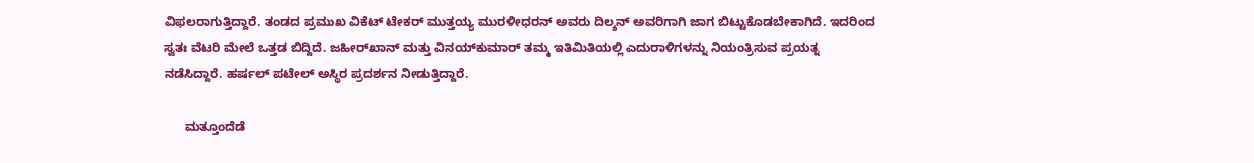ವಿಫ‌ಲರಾಗುತ್ತಿದ್ದಾರೆ. ತಂಡದ ಪ್ರಮುಖ ವಿಕೆಟ್‌ ಟೇಕರ್‌ ಮುತ್ತಯ್ಯ ಮುರಳೀಧರನ್‌ ಅವರು ದಿಲ್ಶನ್‌ ಅವರಿಗಾಗಿ ಜಾಗ ಬಿಟ್ಟುಕೊಡಬೇಕಾಗಿದೆ. ಇದರಿಂದ ಸ್ವತಃ ವೆಟರಿ ಮೇಲೆ ಒತ್ತಡ ಬಿದ್ದಿದೆ. ಜಹೀರ್‌ಖಾನ್‌ ಮತ್ತು ವಿನಯ್‌ಕುಮಾರ್‌ ತಮ್ಮ ಇತಿಮಿತಿಯಲ್ಲಿ ಎದುರಾಳಿಗಳನ್ನು ನಿಯಂತ್ರಿಸುವ ಪ್ರಯತ್ನ ನಡೆಸಿದ್ದಾರೆ. ಹರ್ಷಲ್‌ ಪಟೇಲ್‌ ಅಸ್ಥಿರ ಪ್ರದರ್ಶನ ನೀಡುತ್ತಿದ್ದಾರೆ.

      ಮತ್ತೂಂದೆಡೆ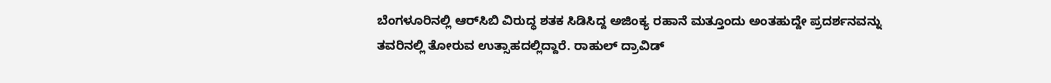ಬೆಂಗಳೂರಿನಲ್ಲಿ ಆರ್‌ಸಿಬಿ ವಿರುದ್ಧ ಶತಕ ಸಿಡಿಸಿದ್ದ ಅಜಿಂಕ್ಯ ರಹಾನೆ ಮತ್ತೂಂದು ಅಂತಹುದ್ದೇ ಪ್ರದರ್ಶನವನ್ನು ತವರಿನಲ್ಲಿ ತೋರುವ ಉತ್ಸಾಹದಲ್ಲಿದ್ದಾರೆ. ರಾಹುಲ್‌ ದ್ರಾವಿಡ್‌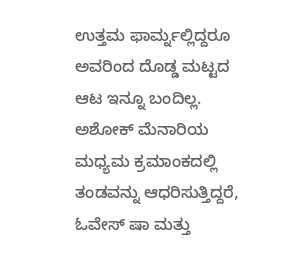ಉತ್ತಮ ಫಾರ್ಮ್ನಲ್ಲಿದ್ದರೂ ಅವರಿಂದ ದೊಡ್ಡ ಮಟ್ಟದ ಆಟ ಇನ್ನೂ ಬಂದಿಲ್ಲ. ಅಶೋಕ್‌ ಮೆನಾರಿಯ ಮಧ್ಯಮ ಕ್ರಮಾಂಕದಲ್ಲಿ ತಂಡವನ್ನು ಆಧರಿಸುತ್ತಿದ್ದರೆ, ಓವೇಸ್‌ ಷಾ ಮತ್ತು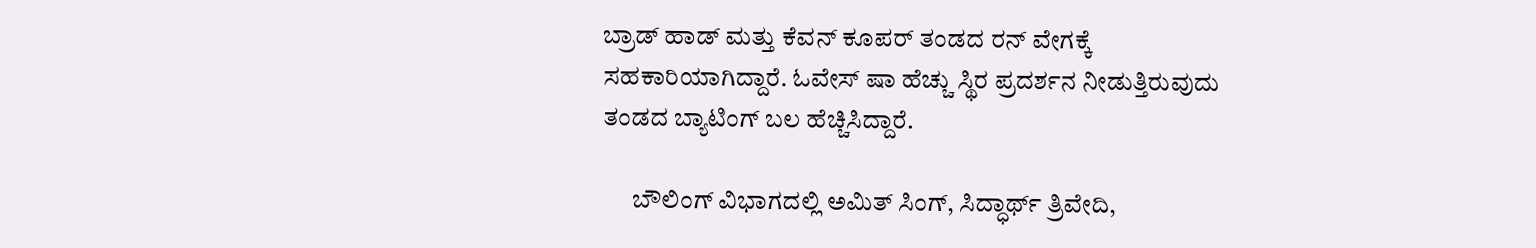ಬ್ರಾಡ್‌ ಹಾಡ್‌ ಮತ್ತು ಕೆವನ್‌ ಕೂಪರ್‌ ತಂಡದ ರನ್‌ ವೇಗಕ್ಕೆ ಸಹಕಾರಿಯಾಗಿದ್ದಾರೆ. ಓವೇಸ್‌ ಷಾ ಹೆಚ್ಚು ಸ್ಥಿರ ಪ್ರದರ್ಶನ ನೀಡುತ್ತಿರುವುದು ತಂಡದ ಬ್ಯಾಟಿಂಗ್‌ ಬಲ ಹೆಚ್ಚಿಸಿದ್ದಾರೆ.

      ಬೌಲಿಂಗ್‌ ವಿಭಾಗದಲ್ಲಿ ಅಮಿತ್‌ ಸಿಂಗ್‌, ಸಿದ್ಧಾರ್ಥ್ ತ್ರಿವೇದಿ,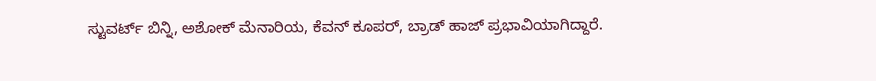ಸ್ಟುವರ್ಟ್‌ ಬಿನ್ನಿ, ಅಶೋಕ್‌ ಮೆನಾರಿಯ, ಕೆವನ್‌ ಕೂಪರ್‌, ಬ್ರಾಡ್‌ ಹಾಜ್‌ ಪ್ರಭಾವಿಯಾಗಿದ್ದಾರೆ.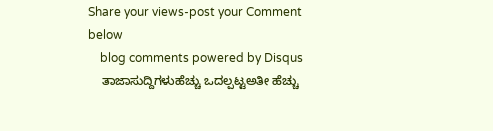Share your views-post your Comment below
    blog comments powered by Disqus
    ತಾಜಾಸುದ್ದಿಗಳುಹೆಚ್ಚು ಒದಲ್ಪಟ್ಟಅತೀ ಹೆಚ್ಚು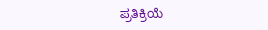ಪ್ರತಿಕ್ರಿಯೆ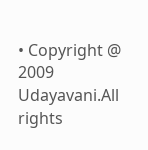• Copyright @ 2009 Udayavani.All rights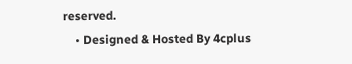reserved.
    • Designed & Hosted By 4cplus